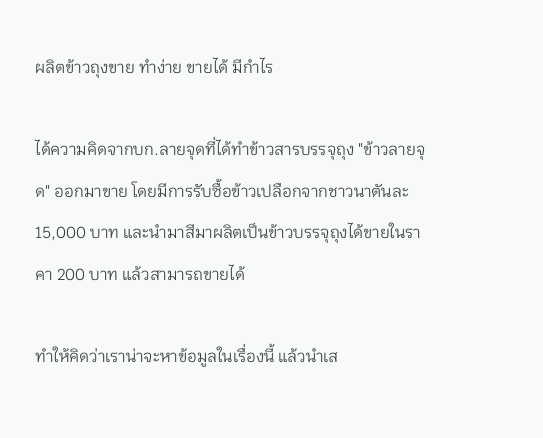ผลิตข้าวถุงขาย ทำง่าย ขายได้ มีกำไร

ได้ความคิดจากบก.ลายจุดที่ได้ทำข้าวสารบรรจุถุง "ข้าวลายจุด" ออกมาขาย โดยมีการรับซื้อข้าวเปลือกจากชาวนาตันละ 15,000 บาท และนำมาสีมาผลิตเป็นข้าวบรรจุถุงได้ขายในราคา 200 บาท แล้วสามารถขายได้

ทำให้คิดว่าเราน่าจะหาข้อมูลในเรื่องนี้ แล้วนำเส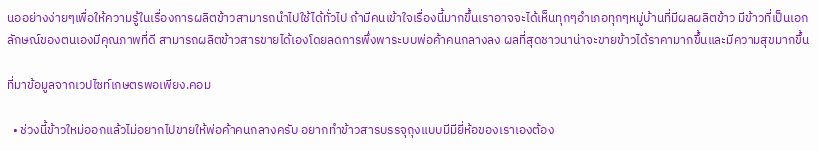นออย่างง่ายๆเพื่อให้ความรู้ในเรื่องการผลิตข้าวสามารถนำไปใช้ได้ทั่วไป ถ้ามีคนเข้าใจเรื่องนี้มากขึ้นเราอาจจะได้เห็นทุกๆอำเภอทุกๆหมู่บ้านที่มีผลผลิตข้าว มีข้าวที่เป็นเอกลักษณ์ของตนเองมีคุณภาพที่ดี สามารถผลิตข้าวสารขายได้เองโดยลดการพึ่งพาระบบพ่อค้าคนกลางลง ผลที่สุดชาวนาน่าจะขายข้าวได้ราคามากขึ้นและมีความสุขมากขึ้น

ที่มาข้อมูลจากเวปไซท์เกษตรพอเพียง.คอม

  • ช่วงนี้ข้าวใหม่ออกแล้วไม่อยากไปขายให้พ่อค้าคนกลางครับ อยากทำข้าวสารบรรจุถุงแบบมีมียี่ห้อของเราเองต้อง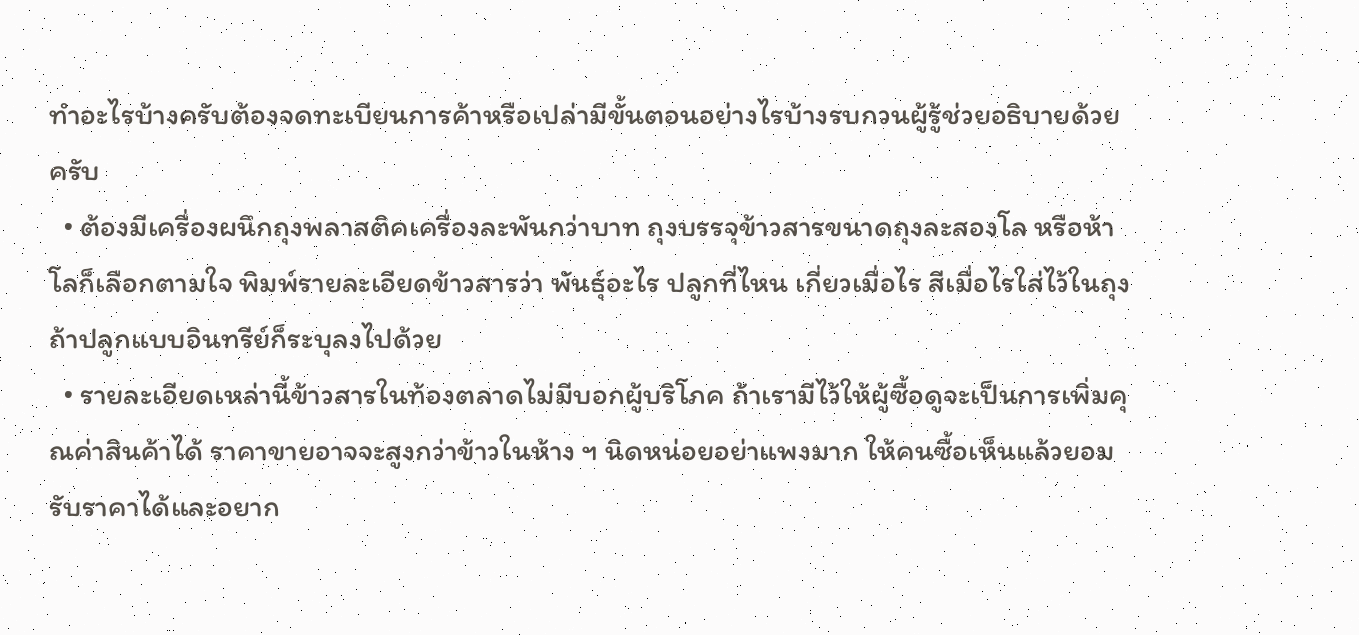ทำอะไรบ้างครับต้องจดทะเบียนการค้าหรือเปล่ามีขั้นตอนอย่างไรบ้างรบกวนผู้รู้ช่วยอธิบายด้วยครับ
  • ต้องมีเครื่องผนึกถุงพลาสติคเครื่องละพันกว่าบาท ถุงบรรจุข้าวสารขนาดถุงละสองโล หรือห้าโลก็เลือกตามใจ พิมพ์รายละเอียดข้าวสารว่า พันธุ์อะไร ปลูกที่ไหน เกี่ยวเมื่อไร สีเมื่อไรใส่ไว้ในถุง ถ้าปลูกแบบอินทรีย์ก็ระบุลงไปด้วย
  • รายละเอียดเหล่านี้ข้าวสารในท้องตลาดไม่มีบอกผู้บริโภค ถ้าเรามีไว้ให้ผู้ซื้อดูจะเป็นการเพิ่มคุณค่าสินค้าได้ ราคาขายอาจจะสูงกว่าข้าวในห้าง ฯ นิดหน่อยอย่าแพงมาก ให้คนซื้อเห็นแล้วยอมรับราคาได้และอยาก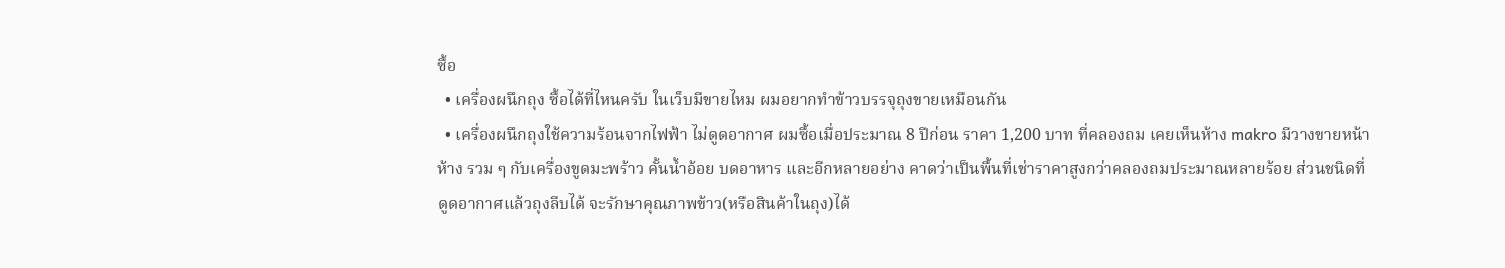ซื้อ
  • เครื่องผนึกถุง ซื้อได้ที่ไหนครับ ในเว็บมีขายไหม ผมอยากทำข้าวบรรจุถุงขายเหมือนกัน
  • เครื่องผนึกถุงใช้ความร้อนจากไฟฟ้า ไม่ดูดอากาศ ผมซื้อเมื่อประมาณ 8 ปีก่อน ราคา 1,200 บาท ที่คลองถม เคยเห็นห้าง makro มีวางขายหน้าห้าง รวม ๆ กับเครื่องขูดมะพร้าว คั้นน้ำอ้อย บดอาหาร และอีกหลายอย่าง คาดว่าเป็นพื้นที่เช่าราคาสูงกว่าคลองถมประมาณหลายร้อย ส่วนชนิดที่ดูดอากาศแล้วถุงลีบได้ จะรักษาคุณภาพข้าว(หรือสินค้าในถุง)ได้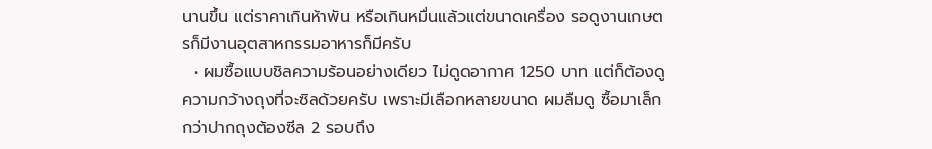นานขึ้น แต่ราคาเกินห้าพัน หรือเกินหมื่นแล้วแต่ขนาดเครื่อง รอดูงานเกษตรก็มีงานอุตสาหกรรมอาหารก็มีครับ
  • ผมซื้อแบบชิลความร้อนอย่างเดียว ไม่ดูดอากาศ 1250 บาท แต่ก็ต้องดูความกว้างถุงที่จะซิลด้วยครับ เพราะมีเลือกหลายขนาด ผมลืมดู ซื้อมาเล็กกว่าปากถุงต้องซีล 2 รอบถึง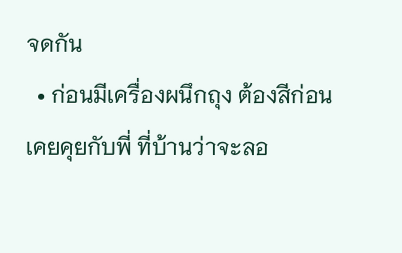จดกัน
  • ก่อนมีเครื่องผนึกถุง ต้องสีก่อน เคยคุยกับพี่ ที่บ้านว่าจะลอ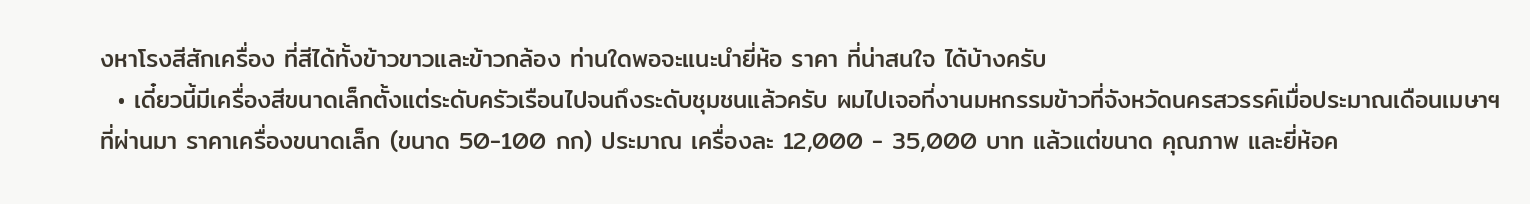งหาโรงสีสักเครื่อง ที่สีได้ทั้งข้าวขาวและข้าวกล้อง ท่านใดพอจะแนะนำยี่ห้อ ราคา ที่น่าสนใจ ได้บ้างครับ
  • เดี๋ยวนี้มีเครื่องสีขนาดเล็กตั้งแต่ระดับครัวเรือนไปจนถึงระดับชุมชนแล้วครับ ผมไปเจอที่งานมหกรรมข้าวที่จังหวัดนครสวรรค์เมื่อประมาณเดือนเมษาฯที่ผ่านมา ราคาเครื่องขนาดเล็ก (ขนาด 50-100 กก) ประมาณ เครื่องละ 12,000 - 35,000 บาท แล้วแต่ขนาด คุณภาพ และยี่ห้อค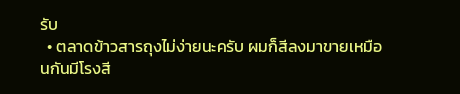รับ
  • ตลาดข้าวสารถุงไม่ง่ายนะครับ ผมก็สีลงมาขายเหมือนกันมีโรงสี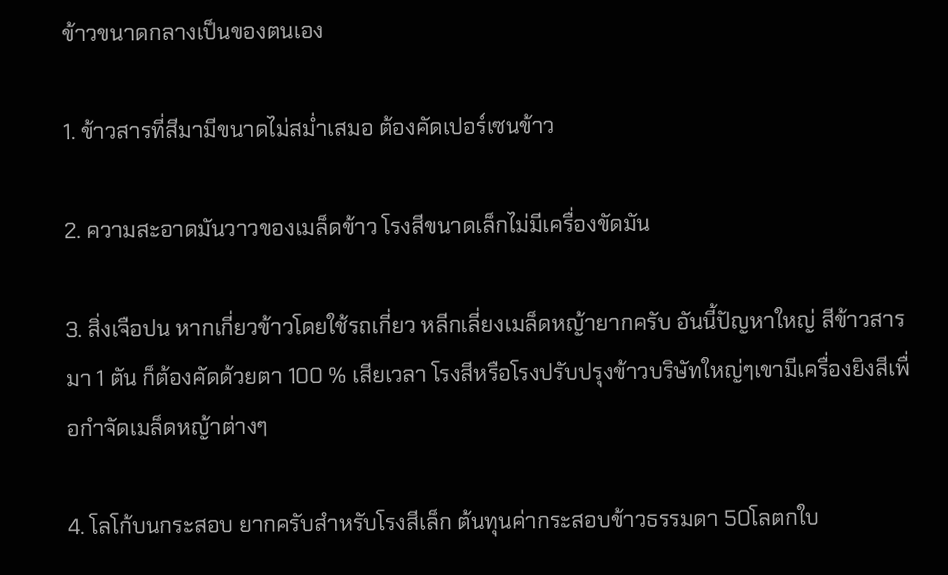ข้าวขนาดกลางเป็นของตนเอง

1. ข้าวสารที่สีมามีขนาดไม่สม่ำเสมอ ต้องคัดเปอร์เซนข้าว

2. ความสะอาดมันวาวของเมล็ดข้าว โรงสีขนาดเล็กไม่มีเครื่องขัดมัน

3. สิ่งเจือปน หากเกี่ยวข้าวโดยใช้รถเกี่ยว หลีกเลี่ยงเมล็ดหญ้ายากครับ อันนี้ปัญหาใหญ่ สีข้าวสารมา 1 ตัน ก็ต้องคัดด้วยตา 100 % เสียเวลา โรงสีหรือโรงปรับปรุงข้าวบริษัทใหญ่ๆเขามีเครื่องยิงสีเพื่อกำจัดเมล็ดหญ้าต่างๆ

4. โลโก้บนกระสอบ ยากครับสำหรับโรงสีเล็ก ต้นทุนค่ากระสอบข้าวธรรมดา 50โลตกใบ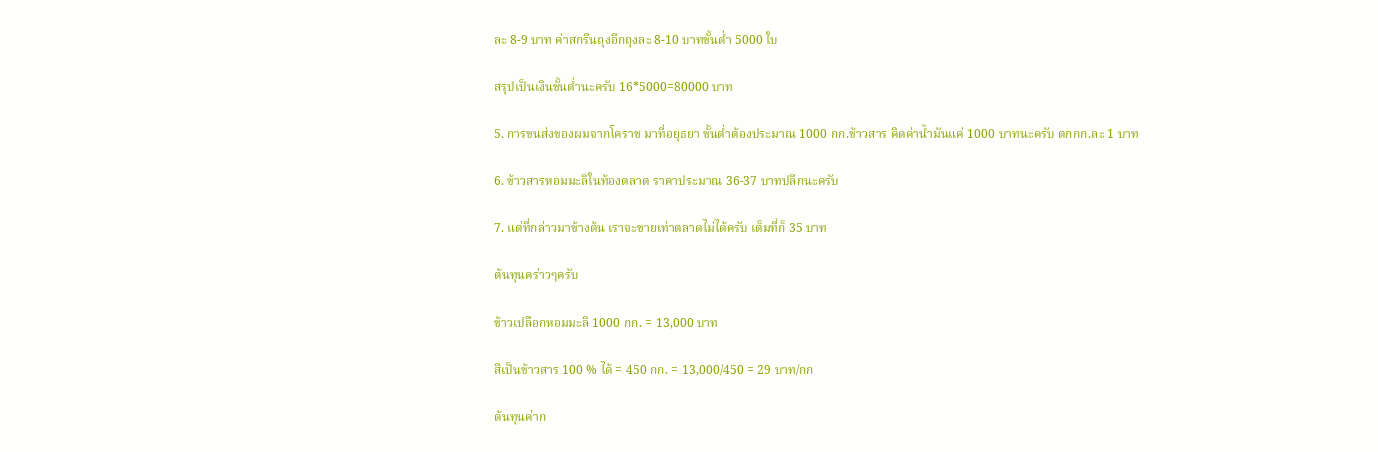ละ 8-9 บาท ค่าสกรีนถุงอีกถุงละ 8-10 บาทขั้นต่ำ 5000 ใบ

สรุปเป็นเงินขั้นต่ำนะครับ 16*5000=80000 บาท

5. การขนส่งของผมจากโคราช มาที่อยุธยา ขั้นต่ำต้องประมาณ 1000 กก.ข้าวสาร คิดค่าน้ำมันแค่ 1000 บาทนะครับ ตกกก.ละ 1 บาท

6. ข้าวสารหอมมะลิในท้องตลาด ราคาประมาณ 36-37 บาทปลีกนะครับ

7. แต่ที่กล่าวมาข้างต้น เราจะขายเท่าตลาดไม่ได้ครับ เต็มที่ก็ 35 บาท

ต้นทุนคร่าวๆครับ

ข้าวเปลือกหอมมะลิ 1000 กก. = 13,000 บาท

สีเป็นข้าวสาร 100 % ได้ = 450 กก. = 13,000/450 = 29 บาท/กก

ต้นทุนค่าก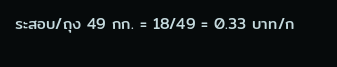ระสอบ/ถุง 49 กก. = 18/49 = 0.33 บาท/ก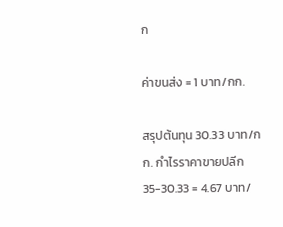ก

ค่าขนส่ง = 1 บาท/กก.

สรุปต้นทุน 30.33 บาท/กก. กำไรราคาขายปลีก 35-30.33 = 4.67 บาท/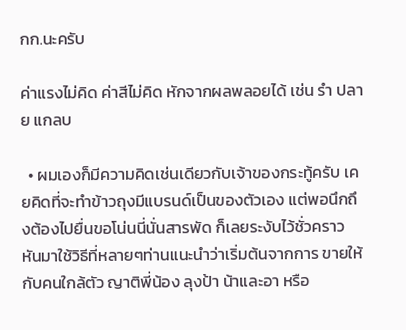กก.นะครับ

ค่าแรงไม่คิด ค่าสีไม่คิด หักจากผลพลอยได้ เช่น รำ ปลาย แกลบ

  • ผมเองก็มีความคิดเช่นเดียวกับเจ้าของกระทู้ครับ เคยคิดที่จะทำข้าวถุงมีแบรนด์เป็นของตัวเอง แต่พอนึกถึงต้องไปยื่นขอโน่นนี่นั่นสารพัด ก็เลยระงับไว้ชั่วคราว หันมาใช้วิธีที่หลายๆท่านแนะนำว่าเริ่มต้นจากการ ขายให้กับคนใกล้ตัว ญาติพี่น้อง ลุงป้า น้าและอา หรือ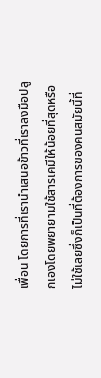เพื่อน โดยการที่เรานำเสนอข้าวที่เราลงมือปลูกเองโดยพยายามใช้สารเคมีให้น้อยที่สุดหรือไม่ใช้เลยซึ่งก็เป็นที่ต้องการของคนสมัยนี้ที่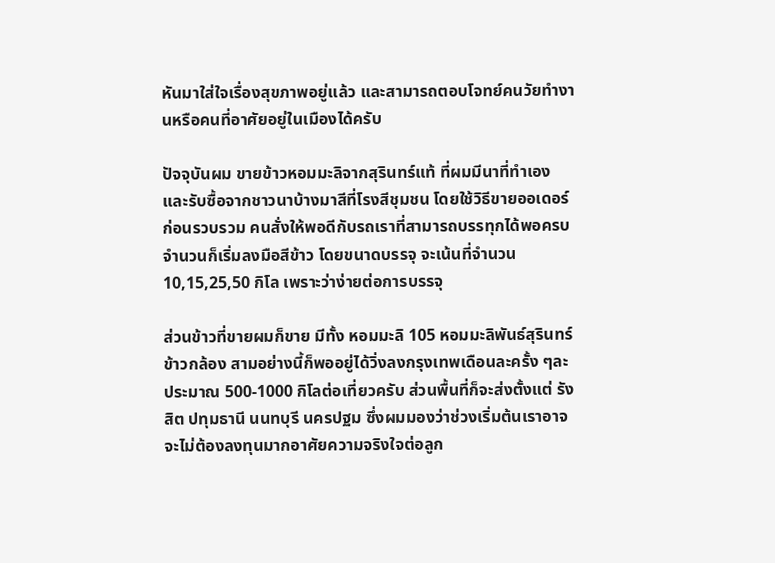หันมาใส่ใจเรื่องสุขภาพอยู่แล้ว และสามารถตอบโจทย์คนวัยทำงานหรือคนที่อาศัยอยู่ในเมืองได้ครับ

ปัจจุบันผม ขายข้าวหอมมะลิจากสุรินทร์แท้ ที่ผมมีนาที่ทำเองและรับซื้อจากชาวนาบ้างมาสีที่โรงสีชุมชน โดยใช้วิธีขายออเดอร์ก่อนรวบรวม คนสั่งให้พอดีกับรถเราที่สามารถบรรทุกได้พอครบจำนวนก็เริ่มลงมือสีข้าว โดยขนาดบรรจุ จะเน้นที่จำนวน 10,15,25,50 กิโล เพราะว่าง่ายต่อการบรรจุ

ส่วนข้าวที่ขายผมก็ขาย มีทั้ง หอมมะลิ 105 หอมมะลิพันธ์สุรินทร์ ข้าวกล้อง สามอย่างนี้ก็พออยู่ได้วิ่งลงกรุงเทพเดือนละครั้ง ๆละประมาณ 500-1000 กิโลต่อเที่ยวครับ ส่วนพื้นที่ก็จะส่งตั้งแต่ รังสิต ปทุมธานี นนทบุรี นครปฐม ซึ่งผมมองว่าช่วงเริ่มต้นเราอาจจะไม่ต้องลงทุนมากอาศัยความจริงใจต่อลูก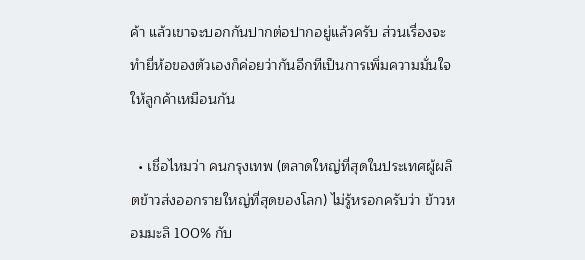ค้า แล้วเขาจะบอกกันปากต่อปากอยู่แล้วครับ ส่วนเรื่องจะทำยี่ห้อของตัวเองก็ค่อยว่ากันอีกทีเป็นการเพิ่มความมั่นใจให้ลูกค้าเหมือนกัน

  • เชื่อไหมว่า คนกรุงเทพ (ตลาดใหญ่ที่สุดในประเทศผู้ผลิตข้าวส่งออกรายใหญ่ที่สุดของโลก) ไม่รู้หรอกครับว่า ข้าวหอมมะลิ 100% กับ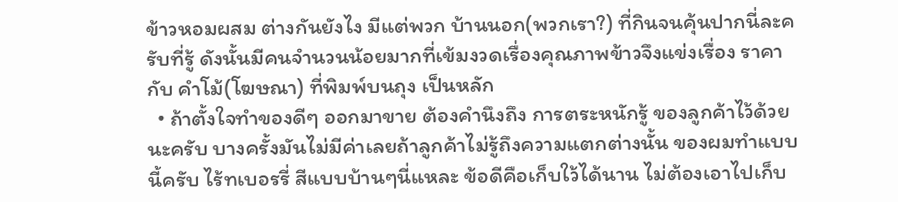ข้าวหอมผสม ต่างกันยังไง มีแต่พวก บ้านนอก(พวกเรา?) ที่กินจนคุ้นปากนี่ละครับที่รู้ ดังนั้นมีคนจำนวนน้อยมากที่เข้มงวดเรื่องคุณภาพข้าวจึงแข่งเรื่อง ราคา กับ คำโม้(โฆษณา) ที่พิมพ์บนถุง เป็นหลัก
  • ถ้าตั้งใจทำของดีๆ ออกมาขาย ต้องคำนึงถึง การตระหนักรู้ ของลูกค้าไว้ด้วยนะครับ บางครั้งมันไม่มีค่าเลยถ้าลูกค้าไม่รู้ถึงความแตกต่างนั้น ของผมทำแบบนี้ครับ ไร้ทเบอรรี่ สีแบบบ้านๆนี่แหละ ข้อดีคือเก็บใว้ได้นาน ไม่ต้องเอาไปเก็บ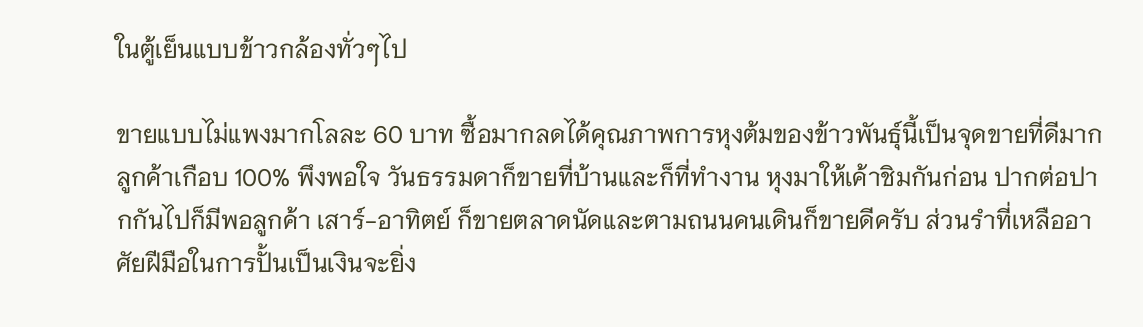ในตู้เย็นแบบข้าวกล้องทั่วๆไป

ขายแบบไม่แพงมากโลละ 60 บาท ซื้อมากลดได้คุณภาพการหุงต้มของข้าวพันธุ์นี้เป็นจุดขายที่ดีมาก ลูกค้าเกือบ 100% พึงพอใจ วันธรรมดาก็ขายที่บ้านและก็ที่ทำงาน หุงมาให้เค้าชิมกันก่อน ปากต่อปากกันไปก็มีพอลูกค้า เสาร์-อาทิตย์ ก็ขายตลาดนัดและตามถนนคนเดินก็ขายดีครับ ส่วนรำที่เหลืออาศัยฝีมือในการปั้นเป็นเงินจะยิ่ง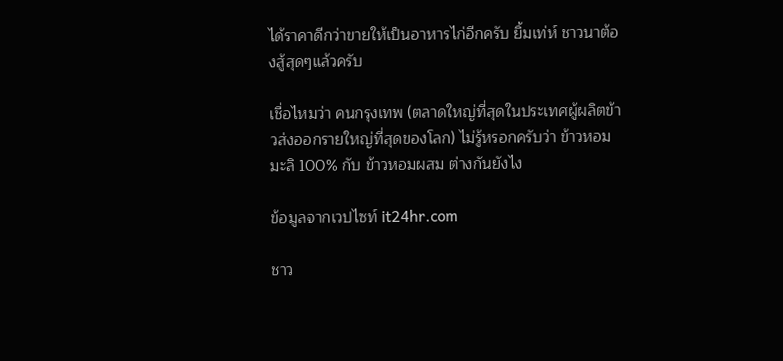ได้ราคาดีกว่าขายให้เป็นอาหารไก่อีกครับ ยิ้มเท่ห์ ชาวนาต้องสู้สุดๆแล้วครับ

เชื่อไหมว่า คนกรุงเทพ (ตลาดใหญ่ที่สุดในประเทศผู้ผลิตข้าวส่งออกรายใหญ่ที่สุดของโลก) ไม่รู้หรอกครับว่า ข้าวหอมมะลิ 100% กับ ข้าวหอมผสม ต่างกันยังไง

ข้อมูลจากเวปไซท์ it24hr.com

ชาว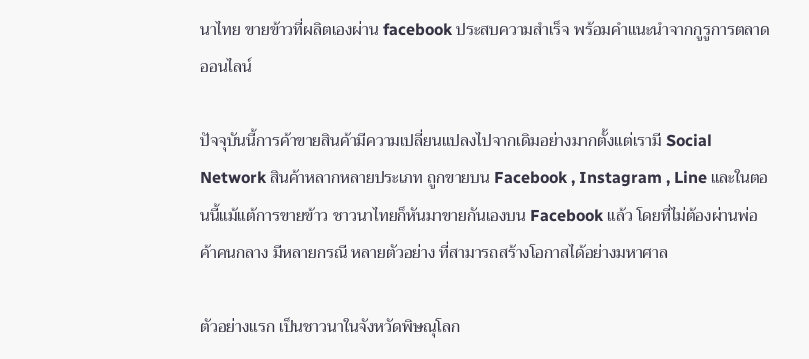นาไทย ขายข้าวที่ผลิตเองผ่าน facebook ประสบความสำเร็จ พร้อมคำแนะนำจากกูรูการตลาดออนไลน์

ปัจจุบันนี้การค้าขายสินค้ามีความเปลี่ยนแปลงไปจากเดิมอย่างมากตั้งแต่เรามี Social Network สินค้าหลากหลายประเภท ถูกขายบน Facebook , Instagram , Line และในตอนนี้แม้แต้การขายข้าว ชาวนาไทยก็หันมาขายกันเองบน Facebook แล้ว โดยที่ไม่ต้องผ่านพ่อค้าคนกลาง มีหลายกรณี หลายตัวอย่าง ที่สามารถสร้างโอกาสได้อย่างมหาศาล

ตัวอย่างแรก เป็นชาวนาในจังหวัดพิษณุโลก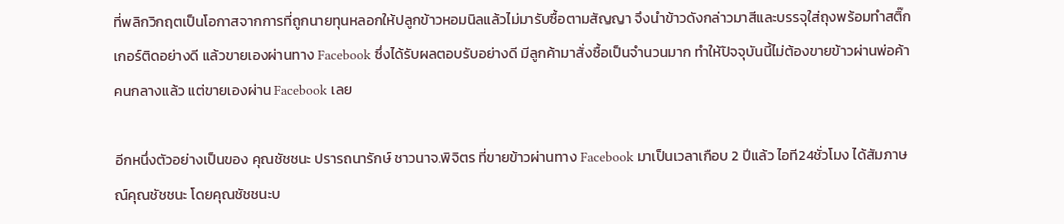ที่พลิกวิกฤตเป็นโอกาสจากการที่ถูกนายทุนหลอกให้ปลูกข้าวหอมนิลแล้วไม่มารับซื้อตามสัญญา จึงนำข้าวดังกล่าวมาสีและบรรจุใส่ถุงพร้อมทำสติ๊กเกอร์ติดอย่างดี แล้วขายเองผ่านทาง Facebook ซึ่งได้รับผลตอบรับอย่างดี มีลูกค้ามาสั่งซื้อเป็นจำนวนมาก ทำให้ปัจจุบันนี้ไม่ต้องขายข้าวผ่านพ่อค้าคนกลางแล้ว แต่ขายเองผ่าน Facebook เลย

อีกหนึ่งตัวอย่างเป็นของ คุณชัชชนะ ปรารถนารักษ์ ชาวนาจ.พิจิตร ที่ขายข้าวผ่านทาง Facebook มาเป็นเวลาเกือบ 2 ปีแล้ว ไอที24ชั่วโมง ได้สัมภาษณ์คุณชัชชนะ โดยคุณชัชชนะบ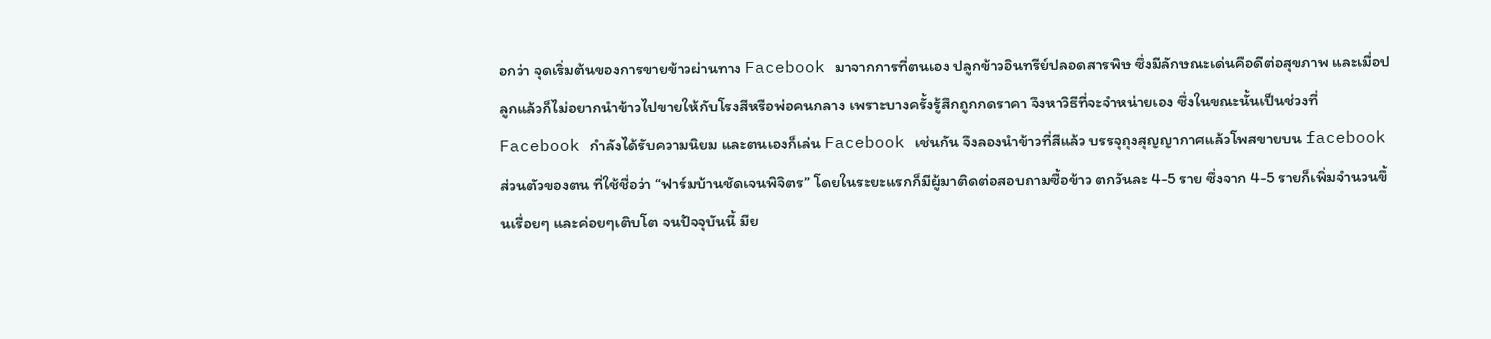อกว่า จุดเริ่มต้นของการขายข้าวผ่านทาง Facebook มาจากการที่ตนเอง ปลูกข้าวอินทรีย์ปลอดสารพิษ ซึ่งมีลักษณะเด่นคือดีต่อสุขภาพ และเมื่อปลูกแล้วก็ไม่อยากนำข้าวไปขายให้กับโรงสีหรือพ่อคนกลาง เพราะบางครั้งรู้สึกถูกกดราคา จึงหาวิธีที่จะจำหน่ายเอง ซึ่งในขณะนั้นเป็นช่วงที่ Facebook กำลังได้รับความนิยม และตนเองก็เล่น Facebook เช่นกัน จึงลองนำข้าวที่สีแล้ว บรรจุถุงสุญญากาศแล้วโพสขายบน facebook ส่วนตัวของตน ที่ใช้ชื่อว่า “ฟาร์มบ้านชัดเจนพิจิตร” โดยในระยะแรกก็มีผู้มาติดต่อสอบถามซื้อข้าว ตกวันละ 4-5 ราย ซึ่งจาก 4-5 รายก็เพิ่มจำนวนขึ้นเรื่อยๆ และค่อยๆเติบโต จนปัจจุบันนี้ มีย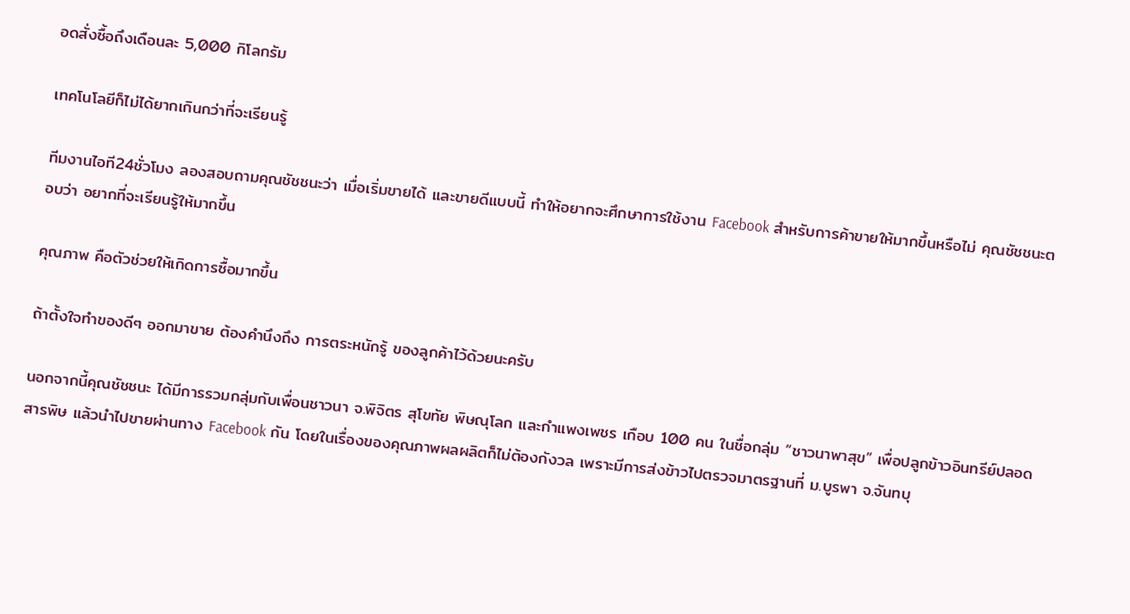อดสั่งซื้อถึงเดือนละ 5,000 กิโลกรัม

เทคโนโลยีก็ไม่ได้ยากเกินกว่าที่จะเรียนรู้

ทีมงานไอที24ชั่วโมง ลองสอบถามคุณชัชชนะว่า เมื่อเริ่มขายได้ และขายดีแบบนี้ ทำให้อยากจะศึกษาการใช้งาน Facebook สำหรับการค้าขายให้มากขึ้นหรือไม่ คุณชัชชนะตอบว่า อยากที่จะเรียนรู้ให้มากขึ้น

คุณภาพ คือตัวช่วยให้เกิดการซื้อมากขึ้น

ถ้าตั้งใจทำของดีๆ ออกมาขาย ต้องคำนึงถึง การตระหนักรู้ ของลูกค้าไว้ด้วยนะครับ

นอกจากนี้คุณชัชชนะ ได้มีการรวมกลุ่มกับเพื่อนชาวนา จ.พิจิตร สุโขทัย พิษณุโลก และกำแพงเพชร เกือบ 100 คน ในชื่อกลุ่ม “ชาวนาพาสุข” เพื่อปลูกข้าวอินทรีย์ปลอดสารพิษ แล้วนำไปขายผ่านทาง Facebook กัน โดยในเรื่องของคุณภาพผลผลิตก็ไม่ต้องกังวล เพราะมีการส่งข้าวไปตรวจมาตรฐานที่ ม.บูรพา จ.จันทบุ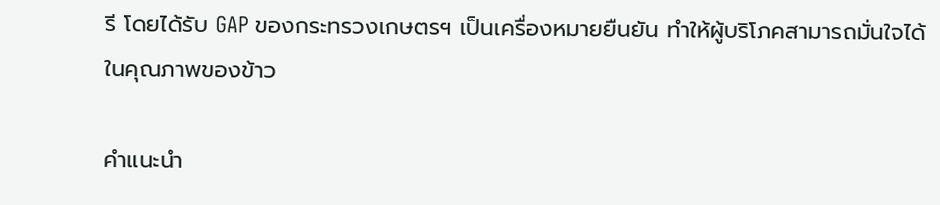รี โดยได้รับ GAP ของกระทรวงเกษตรฯ เป็นเครื่องหมายยืนยัน ทำให้ผู้บริโภคสามารถมั่นใจได้ในคุณภาพของข้าว

คำแนะนำ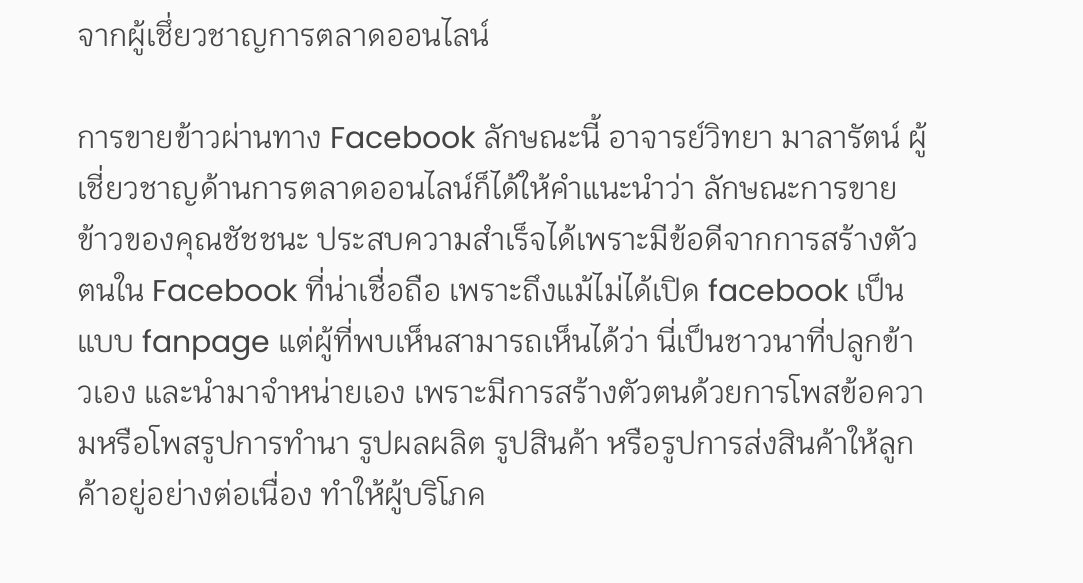จากผู้เชึ่ยวชาญการตลาดออนไลน์

การขายข้าวผ่านทาง Facebook ลักษณะนี้ อาจารย์วิทยา มาลารัตน์ ผู้เชี่ยวชาญด้านการตลาดออนไลน์ก็ได้ให้คำแนะนำว่า ลักษณะการขายข้าวของคุณชัชชนะ ประสบความสำเร็จได้เพราะมีข้อดีจากการสร้างตัวตนใน Facebook ที่น่าเชื่อถือ เพราะถึงแม้ไม่ได้เปิด facebook เป็นแบบ fanpage แต่ผู้ที่พบเห็นสามารถเห็นได้ว่า นี่เป็นชาวนาที่ปลูกข้าวเอง และนำมาจำหน่ายเอง เพราะมีการสร้างตัวตนด้วยการโพสข้อความหรือโพสรูปการทำนา รูปผลผลิต รูปสินค้า หรือรูปการส่งสินค้าให้ลูกค้าอยู่อย่างต่อเนื่อง ทำให้ผู้บริโภค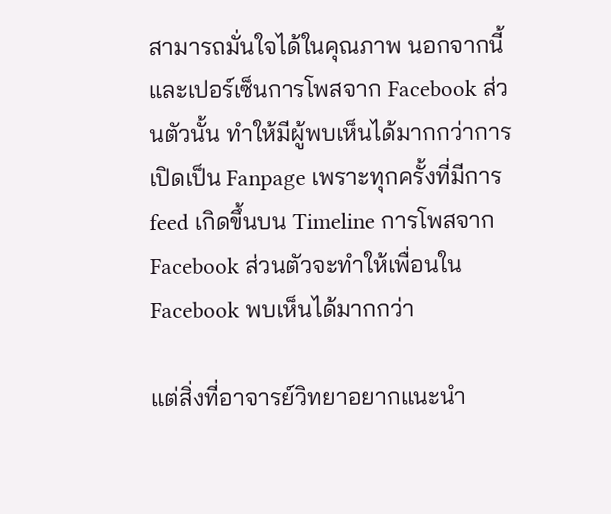สามารถมั่นใจได้ในคุณภาพ นอกจากนี้และเปอร์เซ็นการโพสจาก Facebook ส่วนตัวนั้น ทำให้มีผู้พบเห็นได้มากกว่าการเปิดเป็น Fanpage เพราะทุกครั้งที่มีการ feed เกิดขึ้นบน Timeline การโพสจาก Facebook ส่วนตัวจะทำให้เพื่อนใน Facebook พบเห็นได้มากกว่า

แต่สิ่งที่อาจารย์วิทยาอยากแนะนำ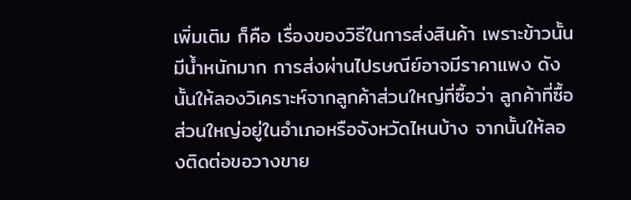เพิ่มเติม ก็คือ เรื่องของวิธีในการส่งสินค้า เพราะข้าวนั้นมีน้ำหนักมาก การส่งผ่านไปรษณีย์อาจมีราคาแพง ดังนั้นให้ลองวิเคราะห์จากลูกค้าส่วนใหญ่ที่ซื้อว่า ลูกค้าที่ซื้อส่วนใหญ่อยู่ในอำเภอหรือจังหวัดไหนบ้าง จากนั้นให้ลองติดต่อขอวางขาย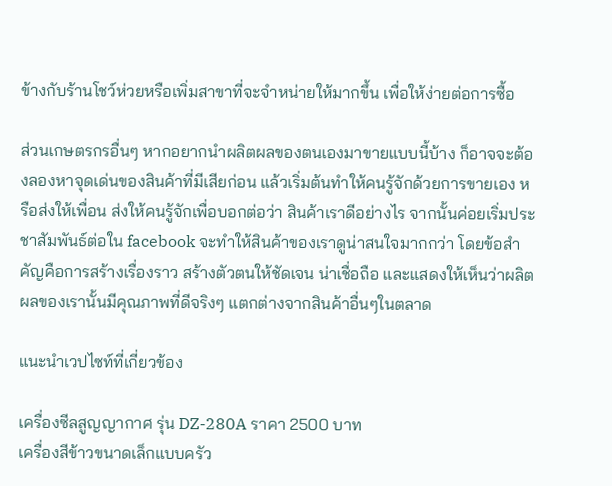ข้างกับร้านโชว์ห่วยหรือเพิ่มสาขาที่จะจำหน่ายให้มากขึ้น เพื่อให้ง่ายต่อการซื้อ

ส่วนเกษตรกรอื่นๆ หากอยากนำผลิตผลของตนเองมาขายแบบนี้บ้าง ก็อาจจะต้องลองหาจุดเด่นของสินค้าที่มีเสียก่อน แล้วเริ่มต้นทำให้คนรู้จักด้วยการขายเอง หรือส่งให้เพื่อน ส่งให้คนรู้จักเพื่อบอกต่อว่า สินค้าเราดีอย่างไร จากนั้นค่อยเริ่มประชาสัมพันธ์ต่อใน facebook จะทำให้สินค้าของเราดูน่าสนใจมากกว่า โดยข้อสำคัญคือการสร้างเรื่องราว สร้างตัวตนให้ชัดเจน น่าเชื่อถือ และแสดงให้เห็นว่าผลิตผลของเรานั้นมีคุณภาพที่ดีจริงๆ แตกต่างจากสินค้าอื่นๆในตลาด

แนะนำเวปไซท์ที่เกี่ยวข้อง

เครื่องซีลสูญญากาศ รุ่น DZ-280A ราคา 2500 บาท
เครื่องสีข้าวขนาดเล็กแบบครัว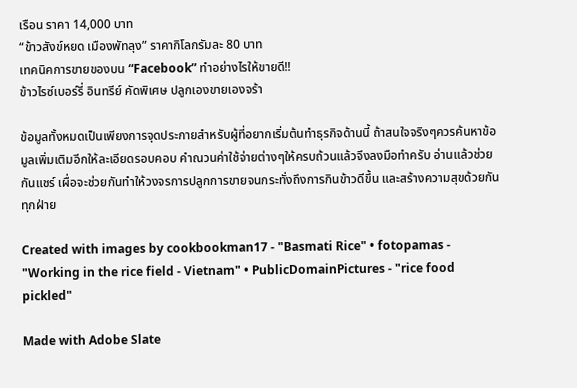เรือน ราคา 14,000 บาท
“ข้าวสังข์หยด เมืองพัทลุง” ราคากิโลกรัมละ 80 บาท
เทคนิคการขายของบน “Facebook” ทำอย่างไรให้ขายดี!!
ข้าวไรซ์เบอร์รี่ อินทรีย์ คัดพิเศษ ปลูกเองขายเองจร้า

ข้อมูลทั้งหมดเป็นเพียงการจุดประกายสำหรับผู้ที่อยากเริ่มต้นทำธุรกิจด้านนี้ ถ้าสนใจจริงๆควรค้นหาข้อมูลเพิ่มเติมอีกให้ละเอียดรอบคอบ คำณวนค่าใช้จ่ายต่างๆให้ครบถ้วนแล้วจึงลงมือทำครับ อ่านแล้วช่วยกันแชร์ เผื่อจะช่วยกันทำให้วงจรการปลูกการขายจนกระทั่งถึงการกินข้าวดีขึ้น และสร้างความสุขด้วยกันทุกฝ่าย

Created with images by cookbookman17 - "Basmati Rice" • fotopamas - "Working in the rice field - Vietnam" • PublicDomainPictures - "rice food pickled"

Made with Adobe Slate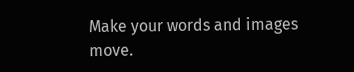Make your words and images move.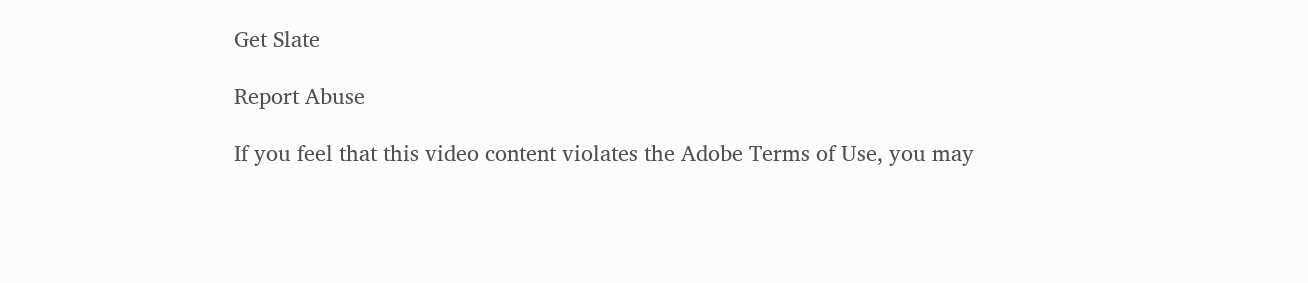Get Slate

Report Abuse

If you feel that this video content violates the Adobe Terms of Use, you may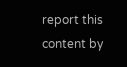report this content by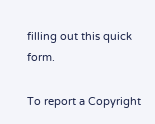filling out this quick form.

To report a Copyright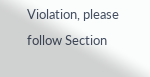Violation, please follow Section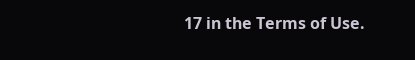17 in the Terms of Use.